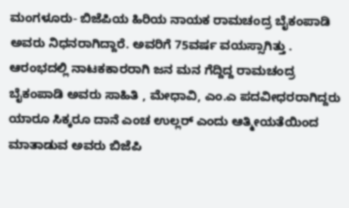ಮಂಗಳೂರು- ಬಿಜೆಪಿಯ ಹಿರಿಯ ನಾಯಕ ರಾಮಚಂದ್ರ ಬೈಕಂಪಾಡಿ ಅವರು ನಿಧನರಾಗಿದ್ದಾರೆ. ಅವರಿಗೆ 75ವರ್ಷ ವಯಸ್ಸಾಗಿತ್ತು . ಆರಂಭದಲ್ಲಿ ನಾಟಕಕಾರರಾಗಿ ಜನ ಮನ ಗೆದ್ದಿದ್ದ ರಾಮಚಂದ್ರ ಬೈಕಂಪಾಡಿ ಅವರು ಸಾಹಿತಿ , ಮೇಧಾವಿ, ಎಂ.ಎ ಪದವೀಧರರಾಗಿದ್ದರು
ಯಾರೂ ಸಿಕ್ಕರೂ ದಾನೆ ಎಂಚ ಉಲ್ಲರ್ ಎಂದು ಆತ್ಮೀಯತೆಯಿಂದ ಮಾತಾಡುವ ಅವರು ಬಿಜೆಪಿ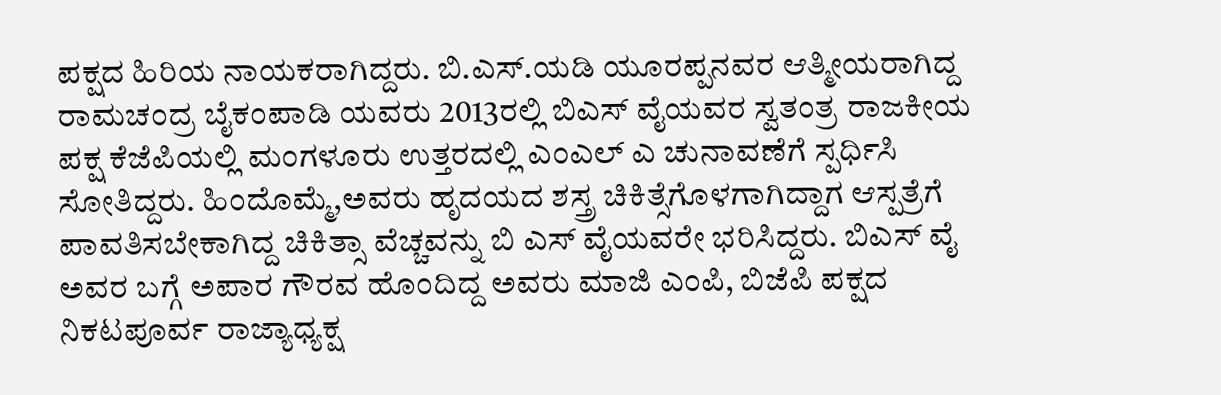ಪಕ್ಷದ ಹಿರಿಯ ನಾಯಕರಾಗಿದ್ದರು. ಬಿ.ಎಸ್.ಯಡಿ ಯೂರಪ್ಪನವರ ಆತ್ಮೀಯರಾಗಿದ್ದ ರಾಮಚಂದ್ರ ಬೈಕಂಪಾಡಿ ಯವರು 2013ರಲ್ಲಿ ಬಿಎಸ್ ವೈಯವರ ಸ್ವತಂತ್ರ ರಾಜಕೀಯ ಪಕ್ಷ ಕೆಜೆಪಿಯಲ್ಲಿ ಮಂಗಳೂರು ಉತ್ತರದಲ್ಲಿ ಎಂಎಲ್ ಎ ಚುನಾವಣೆಗೆ ಸ್ಪರ್ಧಿಸಿ ಸೋತಿದ್ದರು. ಹಿಂದೊಮ್ಮೆ,ಅವರು ಹೃದಯದ ಶಸ್ತ್ರ ಚಿಕಿತ್ಸೆಗೊಳಗಾಗಿದ್ದಾಗ ಆಸ್ಪತ್ರೆಗೆ ಪಾವತಿಸಬೇಕಾಗಿದ್ದ ಚಿಕಿತ್ಸಾ ವೆಚ್ಚವನ್ನು ಬಿ ಎಸ್ ವೈಯವರೇ ಭರಿಸಿದ್ದರು. ಬಿಎಸ್ ವೈ ಅವರ ಬಗ್ಗೆ ಅಪಾರ ಗೌರವ ಹೊಂದಿದ್ದ ಅವರು ಮಾಜಿ ಎಂಪಿ, ಬಿಜೆಪಿ ಪಕ್ಷದ ನಿಕಟಪೂರ್ವ ರಾಜ್ಯಾಧ್ಯಕ್ಷ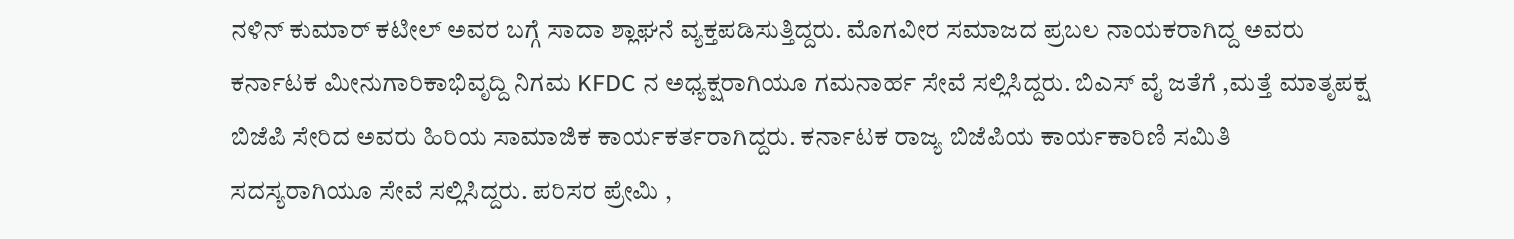ನಳಿನ್ ಕುಮಾರ್ ಕಟೀಲ್ ಅವರ ಬಗ್ಗೆ ಸಾದಾ ಶ್ಲಾಘನೆ ವ್ಯಕ್ತಪಡಿಸುತ್ತಿದ್ದರು. ಮೊಗವೀರ ಸಮಾಜದ ಪ್ರಬಲ ನಾಯಕರಾಗಿದ್ದ ಅವರು ಕರ್ನಾಟಕ ಮೀನುಗಾರಿಕಾಭಿವೃದ್ದಿ ನಿಗಮ KFDC ನ ಅಧ್ಯಕ್ಷರಾಗಿಯೂ ಗಮನಾರ್ಹ ಸೇವೆ ಸಲ್ಲಿಸಿದ್ದರು. ಬಿಎಸ್ ವೈ ಜತೆಗೆ ,ಮತ್ತೆ ಮಾತೃಪಕ್ಷ ಬಿಜೆಪಿ ಸೇರಿದ ಅವರು ಹಿರಿಯ ಸಾಮಾಜಿಕ ಕಾರ್ಯಕರ್ತರಾಗಿದ್ದರು. ಕರ್ನಾಟಕ ರಾಜ್ಯ ಬಿಜೆಪಿಯ ಕಾರ್ಯಕಾರಿಣಿ ಸಮಿತಿ ಸದಸ್ಯರಾಗಿಯೂ ಸೇವೆ ಸಲ್ಲಿಸಿದ್ದರು. ಪರಿಸರ ಪ್ರೇಮಿ ,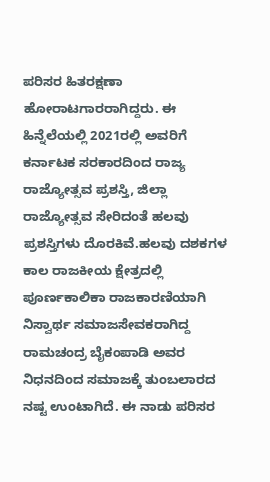ಪರಿಸರ ಹಿತರಕ್ಷಣಾ ಹೋರಾಟಗಾರರಾಗಿದ್ದರು. ಈ ಹಿನ್ನೆಲೆಯಲ್ಲಿ 2021ರಲ್ಲಿ ಅವರಿಗೆ ಕರ್ನಾಟಕ ಸರಕಾರದಿಂದ ರಾಜ್ಯ ರಾಜ್ಯೋತ್ಸವ ಪ್ರಶಸ್ತಿ, ಜಿಲ್ಲಾ ರಾಜ್ಯೋತ್ಸವ ಸೇರಿದಂತೆ ಹಲವು ಪ್ರಶಸ್ತಿಗಳು ದೊರಕಿವೆ.ಹಲವು ದಶಕಗಳ ಕಾಲ ರಾಜಕೀಯ ಕ್ಷೇತ್ರದಲ್ಲಿ ಪೂರ್ಣಕಾಲಿಕಾ ರಾಜಕಾರಣಿಯಾಗಿ ನಿಸ್ವಾರ್ಥ ಸಮಾಜಸೇವಕರಾಗಿದ್ದ ರಾಮಚಂದ್ರ ಬೈಕಂಪಾಡಿ ಅವರ ನಿಧನದಿಂದ ಸಮಾಜಕ್ಕೆ ತುಂಬಲಾರದ ನಷ್ಟ ಉಂಟಾಗಿದೆ. ಈ ನಾಡು ಪರಿಸರ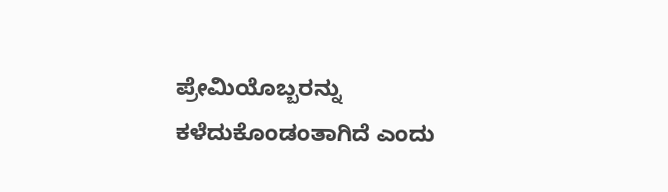ಪ್ರೇಮಿಯೊಬ್ಬರನ್ನು ಕಳೆದುಕೊಂಡಂತಾಗಿದೆ ಎಂದು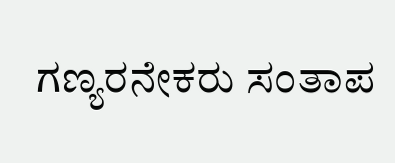ಗಣ್ಯರನೇಕರು ಸಂತಾಪ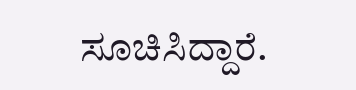ಸೂಚಿಸಿದ್ದಾರೆ.